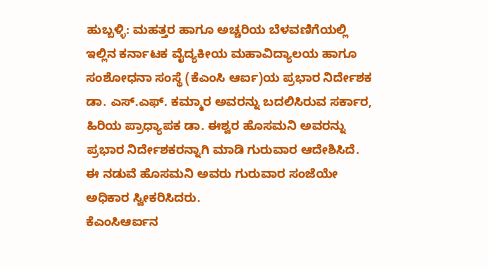ಹುಬ್ಬಳ್ಳಿ: ಮಹತ್ತರ ಹಾಗೂ ಅಚ್ಚರಿಯ ಬೆಳವಣಿಗೆಯಲ್ಲಿ ಇಲ್ಲಿನ ಕರ್ನಾಟಕ ವೈದ್ಯಕೀಯ ಮಹಾವಿದ್ಯಾಲಯ ಹಾಗೂ ಸಂಶೋಧನಾ ಸಂಸ್ಥೆ (ಕೆಎಂಸಿ ಆರ್ಐ)ಯ ಪ್ರಭಾರ ನಿರ್ದೇಶಕ ಡಾ. ಎಸ್.ಎಫ್. ಕಮ್ಮಾರ ಅವರನ್ನು ಬದಲಿಸಿರುವ ಸರ್ಕಾರ, ಹಿರಿಯ ಪ್ರಾಧ್ಯಾಪಕ ಡಾ. ಈಶ್ವರ ಹೊಸಮನಿ ಅವರನ್ನು ಪ್ರಭಾರ ನಿರ್ದೇಶಕರನ್ನಾಗಿ ಮಾಡಿ ಗುರುವಾರ ಆದೇಶಿಸಿದೆ. ಈ ನಡುವೆ ಹೊಸಮನಿ ಅವರು ಗುರುವಾರ ಸಂಜೆಯೇ ಅಧಿಕಾರ ಸ್ವೀಕರಿಸಿದರು.
ಕೆಎಂಸಿಆರ್ಐನ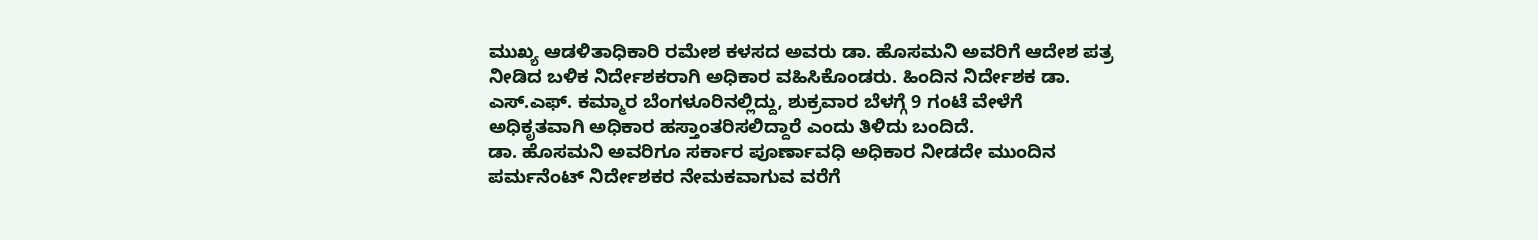ಮುಖ್ಯ ಆಡಳಿತಾಧಿಕಾರಿ ರಮೇಶ ಕಳಸದ ಅವರು ಡಾ. ಹೊಸಮನಿ ಅವರಿಗೆ ಆದೇಶ ಪತ್ರ ನೀಡಿದ ಬಳಿಕ ನಿರ್ದೇಶಕರಾಗಿ ಅಧಿಕಾರ ವಹಿಸಿಕೊಂಡರು. ಹಿಂದಿನ ನಿರ್ದೇಶಕ ಡಾ. ಎಸ್.ಎಫ್. ಕಮ್ಮಾರ ಬೆಂಗಳೂರಿನಲ್ಲಿದ್ದು, ಶುಕ್ರವಾರ ಬೆಳಗ್ಗೆ 9 ಗಂಟೆ ವೇಳೆಗೆ ಅಧಿಕೃತವಾಗಿ ಅಧಿಕಾರ ಹಸ್ತಾಂತರಿಸಲಿದ್ದಾರೆ ಎಂದು ತಿಳಿದು ಬಂದಿದೆ.
ಡಾ. ಹೊಸಮನಿ ಅವರಿಗೂ ಸರ್ಕಾರ ಪೂರ್ಣಾವಧಿ ಅಧಿಕಾರ ನೀಡದೇ ಮುಂದಿನ ಪರ್ಮನೆಂಟ್ ನಿರ್ದೇಶಕರ ನೇಮಕವಾಗುವ ವರೆಗೆ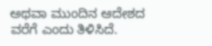ಅಥವಾ ಮುಂದಿನ ಆದೇಶದ ವರೆಗೆ ಎಂದು ತಿಳಿಸಿದೆ.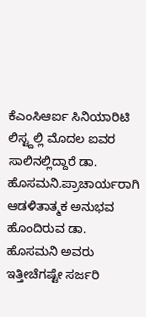ಕೆಎಂಸಿಆರ್ಐ ಸಿನಿಯಾರಿಟಿ ಲಿಸ್ಟ್ದಲ್ಲಿ ಮೊದಲ ಐವರ ಸಾಲಿನಲ್ಲಿದ್ದಾರೆ ಡಾ. ಹೊಸಮನಿ.ಪ್ರಾಚಾರ್ಯರಾಗಿ ಆಡಳಿತಾತ್ಮಕ ಅನುಭವ ಹೊಂದಿರುವ ಡಾ. ಹೊಸಮನಿ ಅವರು ಇತ್ತೀಚೆಗಷ್ಟೇ ಸರ್ಜರಿ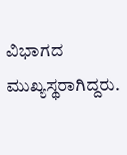ವಿಭಾಗದ ಮುಖ್ಯಸ್ಥರಾಗಿದ್ದರು.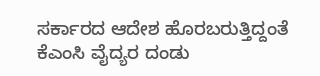ಸರ್ಕಾರದ ಆದೇಶ ಹೊರಬರುತ್ತಿದ್ದಂತೆ ಕೆಎಂಸಿ ವೈದ್ಯರ ದಂಡು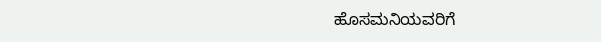ಹೊಸಮನಿಯವರಿಗೆ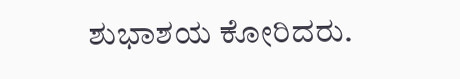ಶುಭಾಶಯ ಕೋರಿದರು.